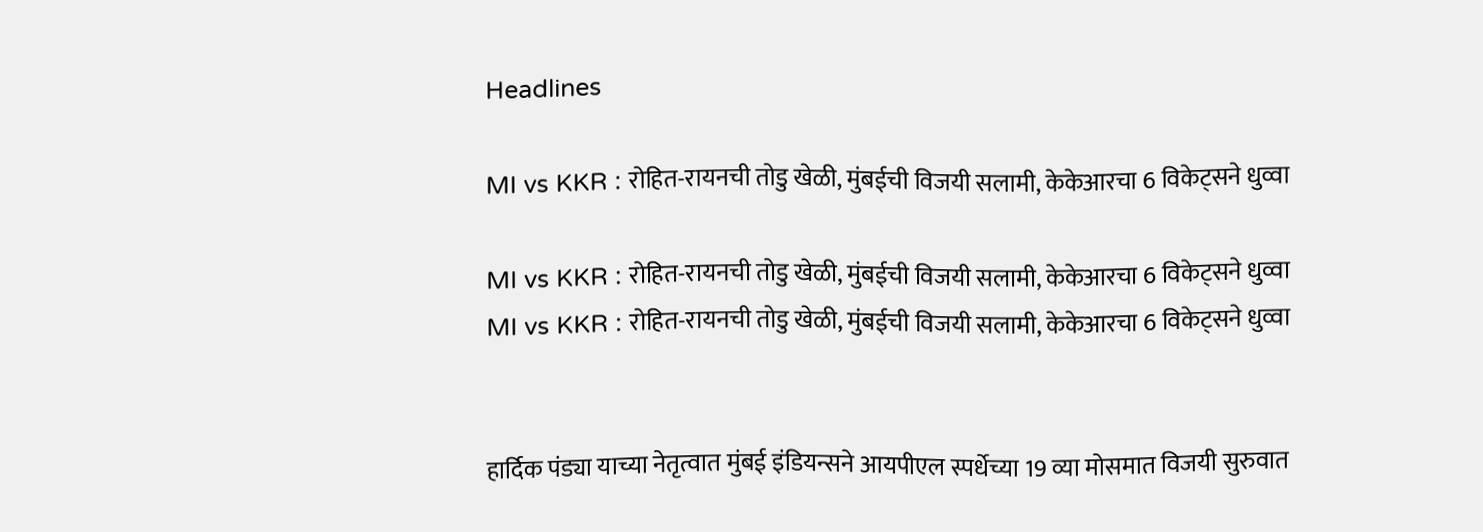Headlines

MI vs KKR : रोहित-रायनची तोडु खेळी, मुंबईची विजयी सलामी, केकेआरचा 6 विकेट्सने धुव्वा

MI vs KKR : रोहित-रायनची तोडु खेळी, मुंबईची विजयी सलामी, केकेआरचा 6 विकेट्सने धुव्वा
MI vs KKR : रोहित-रायनची तोडु खेळी, मुंबईची विजयी सलामी, केकेआरचा 6 विकेट्सने धुव्वा


हार्दिक पंड्या याच्या नेतृत्वात मुंबई इंडियन्सने आयपीएल स्पर्धेच्या 19 व्या मोसमात विजयी सुरुवात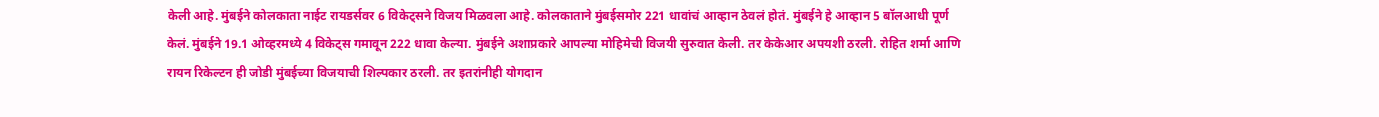केली आहे. मुंबईने कोलकाता नाईट रायडर्सवर 6 विकेट्सने विजय मिळवला आहे. कोलकाताने मुंबईसमोर 221 धावांचं आव्हान ठेवलं होतं. मुंबईने हे आव्हान 5 बॉलआधी पूर्ण केलं. मुंबईने 19.1 ओव्हरमध्ये 4 विकेट्स गमावून 222 धावा केल्या. मुंबईने अशाप्रकारे आपल्या मोहिमेची विजयी सुरुवात केली. तर केकेआर अपयशी ठरली. रोहित शर्मा आणि रायन रिकेल्टन ही जोडी मुंबईच्या विजयाची शिल्पकार ठरली. तर इतरांनीही योगदान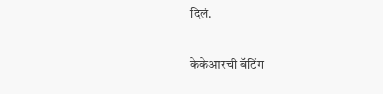दिलं.

केकेआरची बॅटिंग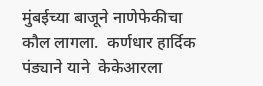मुंबईच्या बाजूने नाणेफेकीचा कौल लागला.  कर्णधार हार्दिक पंड्याने याने  केकेआरला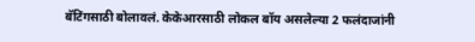बॅटिंगसाठी बोलावलं. केकेआरसाठी लोकल बॉय असलेल्या 2 फलंदाजांनी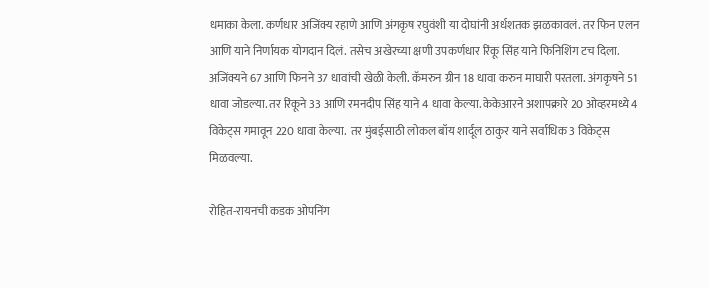धमाका केला. कर्णधार अजिंक्य रहाणे आणि अंगकृष रघुवंशी या दोघांनी अर्धशतक झळकावलं. तर फिन एलन आणि याने निर्णायक योगदान दिलं. तसेच अखेरच्या क्षणी उपकर्णधार रिंकू सिंह याने फिनिशिंग टच दिला. अजिंक्यने 67 आणि फिनने 37 धावांची खेळी केली. कॅमरुन ग्रीन 18 धावा करुन माघारी परतला. अंगकृषने 51 धावा जोडल्या. तर रिंकूने 33 आणि रमनदीप सिंह याने 4 धावा केल्या. केकेआरने अशापक्रारे 20 ओव्हरमध्ये 4 विकेट्स गमावून 220 धावा केल्या.  तर मुंबईसाठी लोकल बॉय शार्दूल ठाकुर याने सर्वाधिक 3 विकेट्स मिळवल्या.

रोहित-रायनची कडक ओपनिंग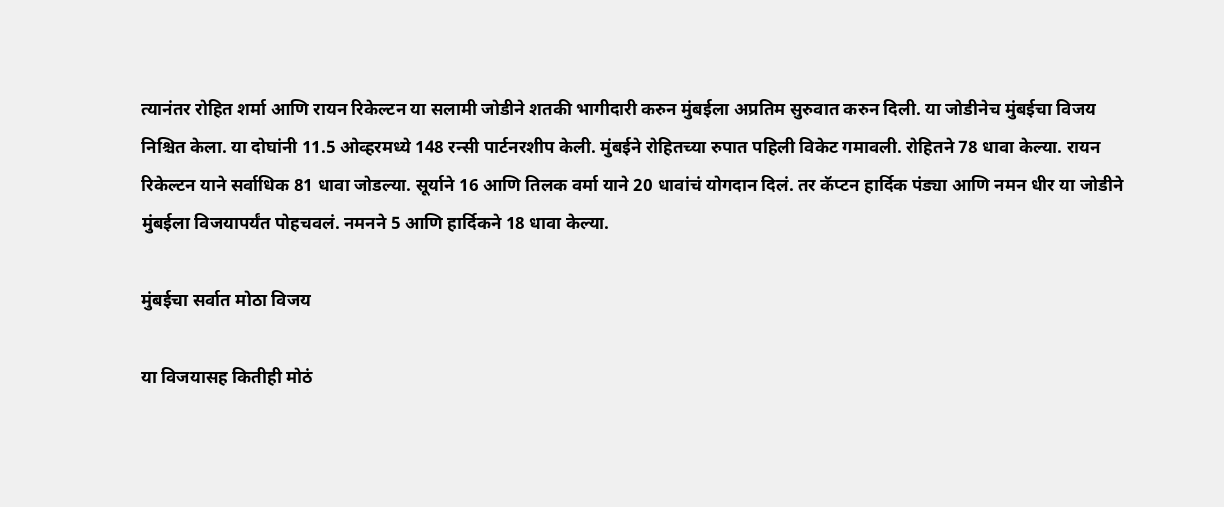त्यानंतर रोहित शर्मा आणि रायन रिकेल्टन या सलामी जोडीने शतकी भागीदारी करुन मुंबईला अप्रतिम सुरुवात करुन दिली. या जोडीनेच मुंबईचा विजय निश्चित केला. या दोघांनी 11.5 ओव्हरमध्ये 148 रन्सी पार्टनरशीप केली. मुंबईने रोहितच्या रुपात पहिली विकेट गमावली. रोहितने 78 धावा केल्या. रायन रिकेल्टन याने सर्वाधिक 81 धावा जोडल्या. सूर्याने 16 आणि तिलक वर्मा याने 20 धावांचं योगदान दिलं. तर कॅप्टन हार्दिक पंड्या आणि नमन धीर या जोडीने मुंबईला विजयापर्यंत पोहचवलं. नमनने 5 आणि हार्दिकने 18 धावा केल्या.

मुंबईचा सर्वात मोठा विजय

या विजयासह कितीही मोठं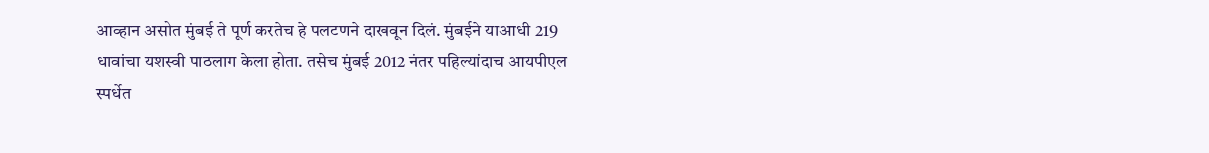आव्हान असोत मुंबई ते पूर्ण करतेच हे पलटणने दाखवून दिलं. मुंबईने याआधी 219 धावांचा यशस्वी पाठलाग केला होता. तसेच मुंबई 2012 नंतर पहिल्यांदाच आयपीएल स्पर्धेत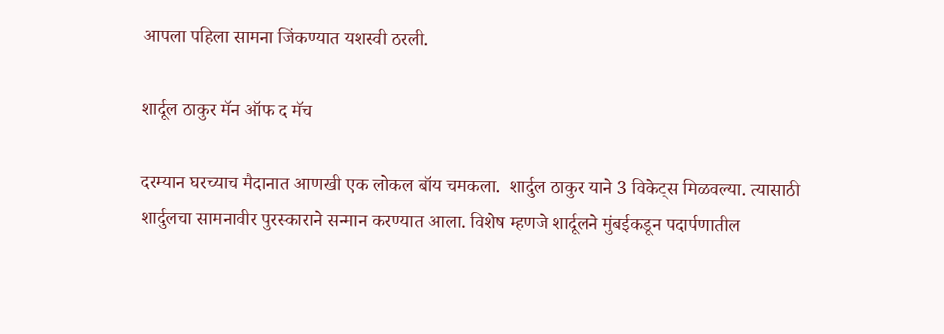आपला पहिला सामना जिंकण्यात यशस्वी ठरली.

शार्दूल ठाकुर मॅन ऑफ द मॅच

दरम्यान घरच्याच मैदानात आणखी एक लोकल बॉय चमकला.  शार्दुल ठाकुर याने 3 विकेट्स मिळवल्या. त्यासाठी शार्दुलचा सामनावीर पुरस्काराने सन्मान करण्यात आला. विशेष म्हणजे शार्दूलने मुंबईकडून पदार्पणातील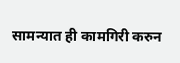सामन्यात ही कामगिरी करुन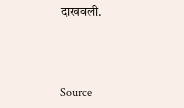दाखवली.



Source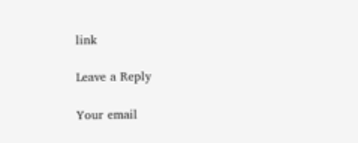link

Leave a Reply

Your email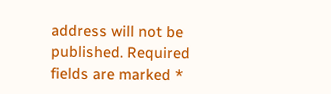address will not be published. Required fields are marked *